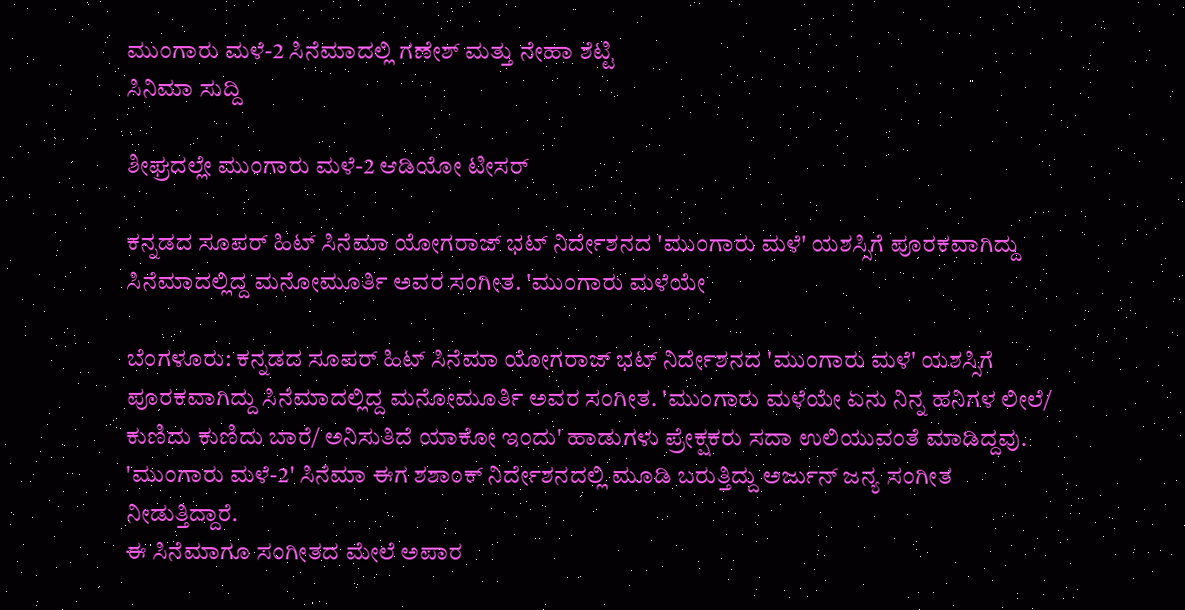ಮುಂಗಾರು ಮಳೆ-2 ಸಿನೆಮಾದಲ್ಲಿ ಗಣೇಶ್ ಮತ್ತು ನೇಹಾ ಶೆಟ್ಟಿ
ಸಿನಿಮಾ ಸುದ್ದಿ

ಶೀಘ್ರದಲ್ಲೇ ಮುಂಗಾರು ಮಳೆ-2 ಆಡಿಯೋ ಟೀಸರ್

ಕನ್ನಡದ ಸೂಪರ್ ಹಿಟ್ ಸಿನೆಮಾ ಯೋಗರಾಜ್ ಭಟ್ ನಿರ್ದೇಶನದ 'ಮುಂಗಾರು ಮಳೆ' ಯಶಸ್ಸಿಗೆ ಪೂರಕವಾಗಿದ್ದು ಸಿನೆಮಾದಲ್ಲಿದ್ದ ಮನೋಮೂರ್ತಿ ಅವರ ಸಂಗೀತ. 'ಮುಂಗಾರು ಮಳೆಯೇ

ಬೆಂಗಳೂರು: ಕನ್ನಡದ ಸೂಪರ್ ಹಿಟ್ ಸಿನೆಮಾ ಯೋಗರಾಜ್ ಭಟ್ ನಿರ್ದೇಶನದ 'ಮುಂಗಾರು ಮಳೆ' ಯಶಸ್ಸಿಗೆ ಪೂರಕವಾಗಿದ್ದು ಸಿನೆಮಾದಲ್ಲಿದ್ದ ಮನೋಮೂರ್ತಿ ಅವರ ಸಂಗೀತ. 'ಮುಂಗಾರು ಮಳೆಯೇ ಏನು ನಿನ್ನ ಹನಿಗಳ ಲೀಲೆ/ ಕುಣಿದು ಕುಣಿದು ಬಾರೆ/ ಅನಿಸುತಿದೆ ಯಾಕೋ ಇಂದು' ಹಾಡುಗಳು ಪ್ರೇಕ್ಷಕರು ಸದಾ ಉಲಿಯುವಂತೆ ಮಾಡಿದ್ದವು. 'ಮುಂಗಾರು ಮಳೆ-2' ಸಿನೆಮಾ ಈಗ ಶಶಾಂಕ್ ನಿರ್ದೇಶನದಲ್ಲಿ ಮೂಡಿ ಬರುತ್ತಿದ್ದು ಅರ್ಜುನ್ ಜನ್ಯ ಸಂಗೀತ ನೀಡುತ್ತಿದ್ದಾರೆ.
ಈ ಸಿನೆಮಾಗೂ ಸಂಗೀತದ ಮೇಲೆ ಅಪಾರ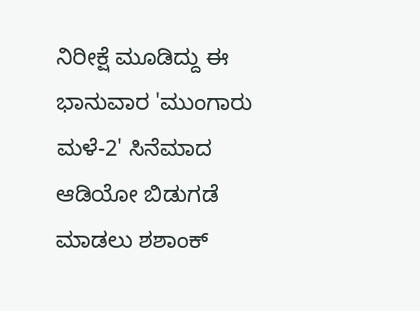ನಿರೀಕ್ಷೆ ಮೂಡಿದ್ದು ಈ ಭಾನುವಾರ 'ಮುಂಗಾರು ಮಳೆ-2' ಸಿನೆಮಾದ ಆಡಿಯೋ ಬಿಡುಗಡೆ ಮಾಡಲು ಶಶಾಂಕ್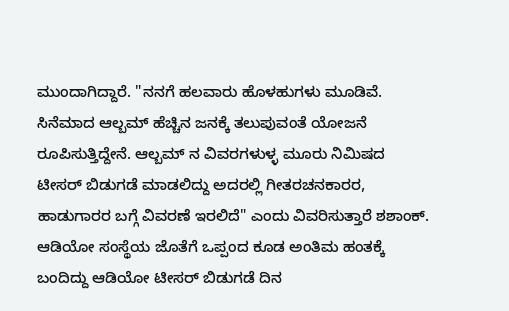ಮುಂದಾಗಿದ್ದಾರೆ. "ನನಗೆ ಹಲವಾರು ಹೊಳಹುಗಳು ಮೂಡಿವೆ. ಸಿನೆಮಾದ ಆಲ್ಬಮ್ ಹೆಚ್ಚಿನ ಜನಕ್ಕೆ ತಲುಪುವಂತೆ ಯೋಜನೆ ರೂಪಿಸುತ್ತಿದ್ದೇನೆ. ಆಲ್ಬಮ್ ನ ವಿವರಗಳುಳ್ಳ ಮೂರು ನಿಮಿಷದ ಟೀಸರ್ ಬಿಡುಗಡೆ ಮಾಡಲಿದ್ದು ಅದರಲ್ಲಿ ಗೀತರಚನಕಾರರ, ಹಾಡುಗಾರರ ಬಗ್ಗೆ ವಿವರಣೆ ಇರಲಿದೆ" ಎಂದು ವಿವರಿಸುತ್ತಾರೆ ಶಶಾಂಕ್.
ಆಡಿಯೋ ಸಂಸ್ಥೆಯ ಜೊತೆಗೆ ಒಪ್ಪಂದ ಕೂಡ ಅಂತಿಮ ಹಂತಕ್ಕೆ ಬಂದಿದ್ದು ಆಡಿಯೋ ಟೀಸರ್ ಬಿಡುಗಡೆ ದಿನ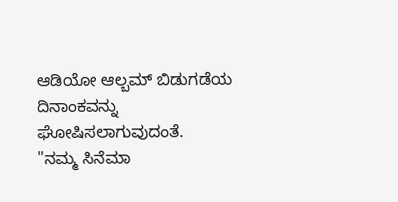ಆಡಿಯೋ ಆಲ್ಬಮ್ ಬಿಡುಗಡೆಯ ದಿನಾಂಕವನ್ನು ಘೋಷಿಸಲಾಗುವುದಂತೆ.
"ನಮ್ಮ ಸಿನೆಮಾ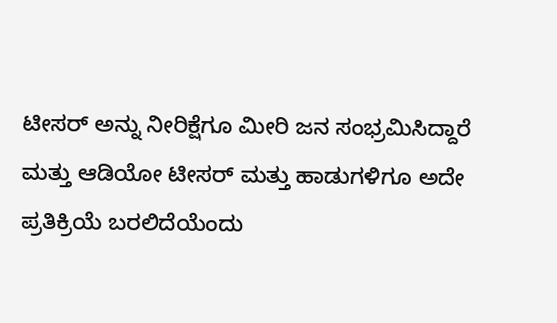ಟೀಸರ್ ಅನ್ನು ನೀರಿಕ್ಷೆಗೂ ಮೀರಿ ಜನ ಸಂಭ್ರಮಿಸಿದ್ದಾರೆ ಮತ್ತು ಆಡಿಯೋ ಟೀಸರ್ ಮತ್ತು ಹಾಡುಗಳಿಗೂ ಅದೇ ಪ್ರತಿಕ್ರಿಯೆ ಬರಲಿದೆಯೆಂದು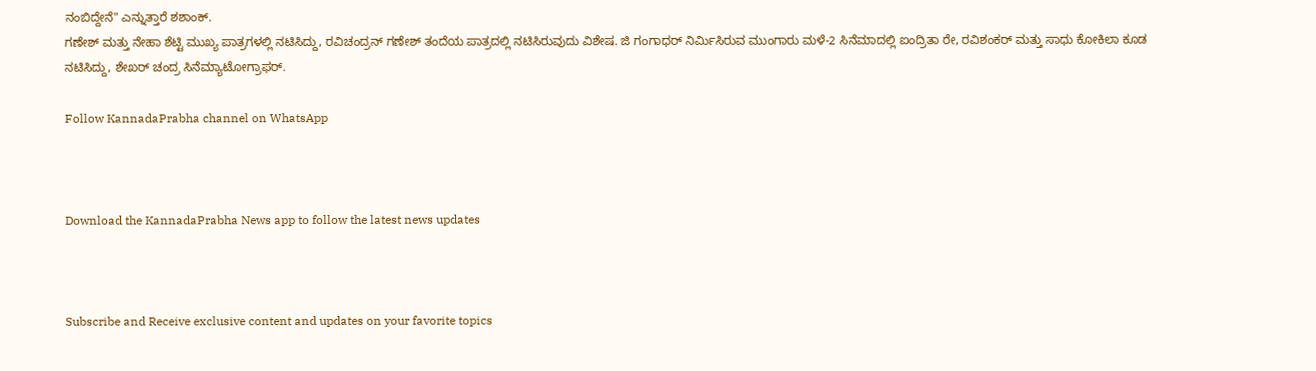ನಂಬಿದ್ದೇನೆ" ಎನ್ನುತ್ತಾರೆ ಶಶಾಂಕ್.
ಗಣೇಶ್ ಮತ್ತು ನೇಹಾ ಶೆಟ್ಟಿ ಮುಖ್ಯ ಪಾತ್ರಗಳಲ್ಲಿ ನಟಿಸಿದ್ದು, ರವಿಚಂದ್ರನ್ ಗಣೇಶ್ ತಂದೆಯ ಪಾತ್ರದಲ್ಲಿ ನಟಿಸಿರುವುದು ವಿಶೇಷ. ಜಿ ಗಂಗಾಧರ್ ನಿರ್ಮಿಸಿರುವ ಮುಂಗಾರು ಮಳೆ-2 ಸಿನೆಮಾದಲ್ಲಿ ಐಂದ್ರಿತಾ ರೇ, ರವಿಶಂಕರ್ ಮತ್ತು ಸಾಧು ಕೋಕಿಲಾ ಕೂಡ ನಟಿಸಿದ್ದು, ಶೇಖರ್ ಚಂದ್ರ ಸಿನೆಮ್ಯಾಟೋಗ್ರಾಫರ್.

Follow KannadaPrabha channel on WhatsApp



Download the KannadaPrabha News app to follow the latest news updates



Subscribe and Receive exclusive content and updates on your favorite topics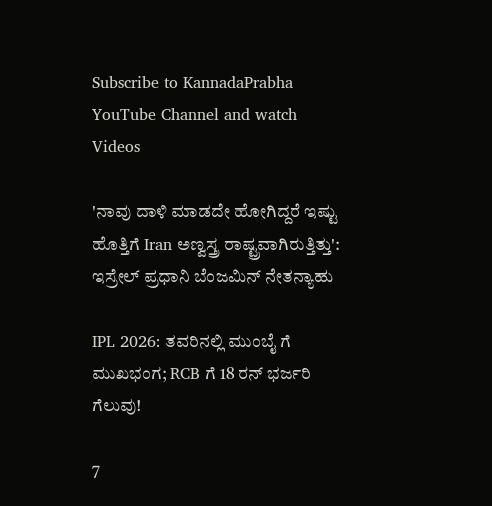Subscribe to KannadaPrabha YouTube Channel and watch Videos

'ನಾವು ದಾಳಿ ಮಾಡದೇ ಹೋಗಿದ್ದರೆ ಇಷ್ಟು ಹೊತ್ತಿಗೆ Iran ಅಣ್ವಸ್ತ್ರ ರಾಷ್ಟ್ರವಾಗಿರುತ್ತಿತ್ತು': ಇಸ್ರೇಲ್ ಪ್ರಧಾನಿ ಬೆಂಜಮಿನ್ ನೇತನ್ಯಾಹು

IPL 2026: ತವರಿನಲ್ಲಿ ಮುಂಬೈ ಗೆ ಮುಖಭಂಗ; RCB ಗೆ 18 ರನ್ ಭರ್ಜರಿ ಗೆಲುವು!

7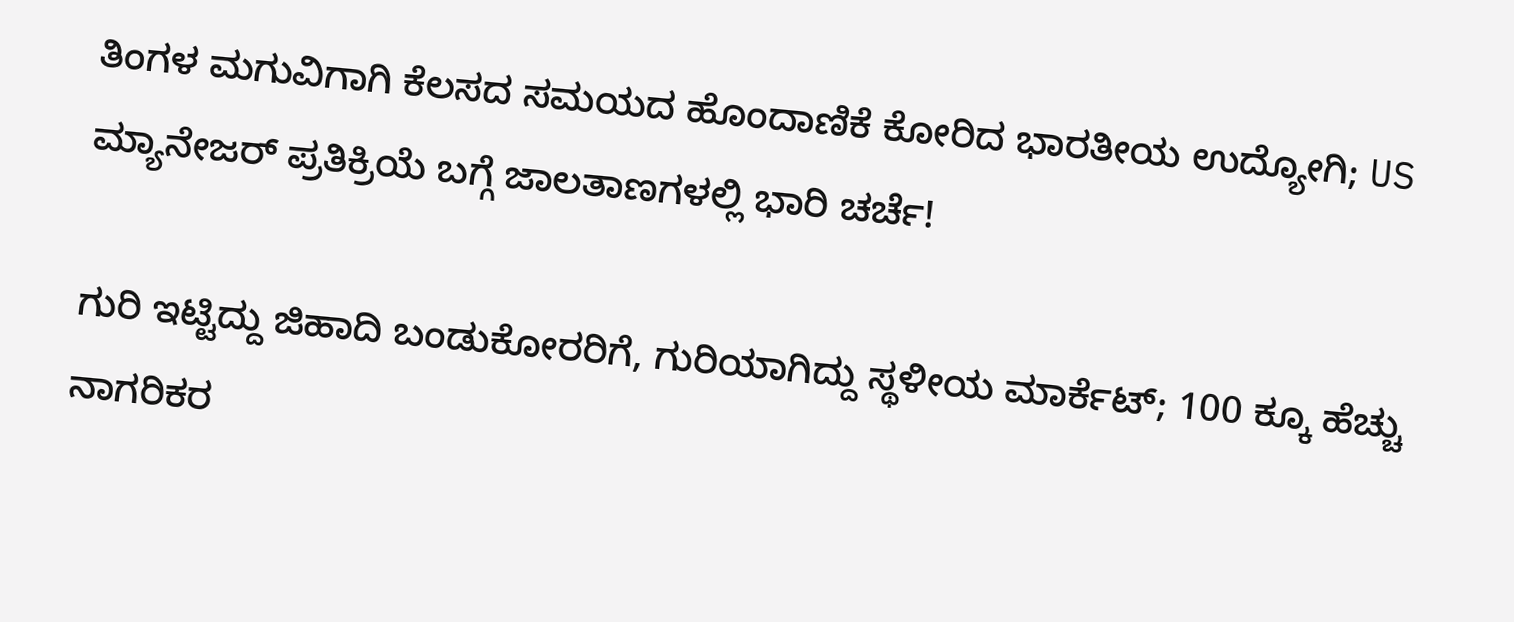ತಿಂಗಳ ಮಗುವಿಗಾಗಿ ಕೆಲಸದ ಸಮಯದ ಹೊಂದಾಣಿಕೆ ಕೋರಿದ ಭಾರತೀಯ ಉದ್ಯೋಗಿ; US ಮ್ಯಾನೇಜರ್ ಪ್ರತಿಕ್ರಿಯೆ ಬಗ್ಗೆ ಜಾಲತಾಣಗಳಲ್ಲಿ ಭಾರಿ ಚರ್ಚೆ!

ಗುರಿ ಇಟ್ಟಿದ್ದು ಜಿಹಾದಿ ಬಂಡುಕೋರರಿಗೆ, ಗುರಿಯಾಗಿದ್ದು ಸ್ಥಳೀಯ ಮಾರ್ಕೆಟ್; 100 ಕ್ಕೂ ಹೆಚ್ಚು ನಾಗರಿಕರ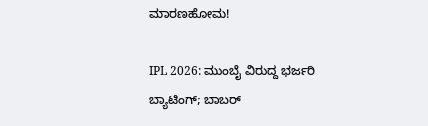ಮಾರಣಹೋಮ!

IPL 2026: ಮುಂಬೈ ವಿರುದ್ದ ಭರ್ಜರಿ ಬ್ಯಾಟಿಂಗ್; ಬಾಬರ್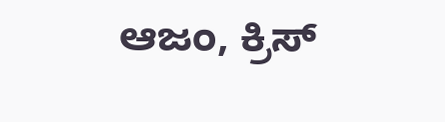ಆಜಂ, ಕ್ರಿಸ್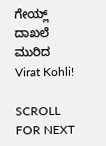ಗೇಯ್ಲ್ ದಾಖಲೆ ಮುರಿದ Virat Kohli!

SCROLL FOR NEXT